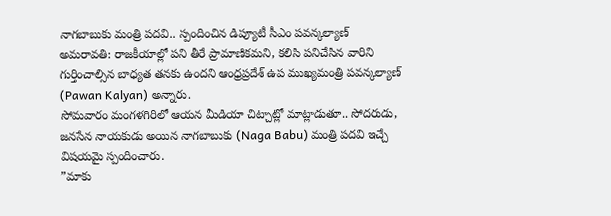నాగబాబుకు మంత్రి పదవి.. స్పందించిన డిప్యూటీ సీఎం పవన్కల్యాణ్
అమరావతి: రాజకీయాల్లో పని తీరే ప్రామాణికమని, కలిసి పనిచేసిన వారిని గుర్తించాల్సిన బాధ్యత తనకు ఉందని ఆంధ్రప్రదేశ్ ఉప ముఖ్యమంత్రి పవన్కల్యాణ్ (Pawan Kalyan) అన్నారు.
సోమవారం మంగళగిరిలో ఆయన మీడియా చిట్చాట్లో మాట్లాడుతూ.. సోదరుడు, జనసేన నాయకుడు అయిన నాగబాబుకు (Naga Babu) మంత్రి పదవి ఇచ్చే విషయమై స్పందించారు.
”మాకు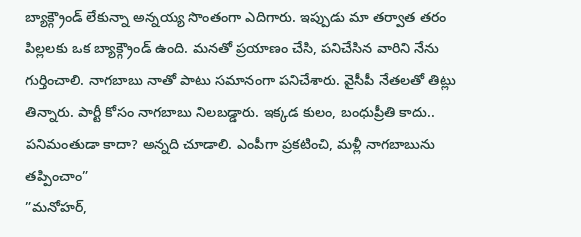బ్యాక్గ్రౌండ్ లేకున్నా అన్నయ్య సొంతంగా ఎదిగారు. ఇప్పుడు మా తర్వాత తరం పిల్లలకు ఒక బ్యాక్గ్రౌండ్ ఉంది. మనతో ప్రయాణం చేసి, పనిచేసిన వారిని నేను గుర్తించాలి. నాగబాబు నాతో పాటు సమానంగా పనిచేశారు. వైసీపీ నేతలతో తిట్లు తిన్నారు. పార్టీ కోసం నాగబాబు నిలబడ్డారు. ఇక్కడ కులం, బంధుప్రీతి కాదు.. పనిమంతుడా కాదా? అన్నది చూడాలి. ఎంపీగా ప్రకటించి, మళ్లీ నాగబాబును తప్పించాం”
”మనోహర్,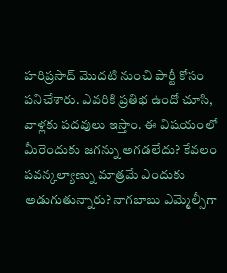హరిప్రసాద్ మొదటి నుంచి పార్టీ కోసం పనిచేశారు. ఎవరికి ప్రతిభ ఉందో చూసి, వాళ్లకు పదవులు ఇస్తాం. ఈ విషయంలో మీరెందుకు జగన్ను అగడలేదు? కేవలం పవన్కల్యాణ్ను మాత్రమే ఎందుకు అడుగుతున్నారు? నాగబాబు ఎమ్మెల్సీగా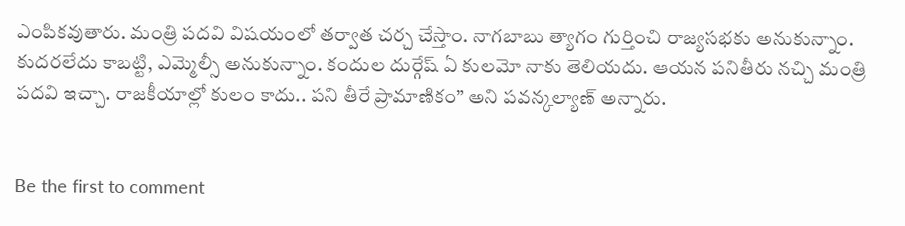ఎంపికవుతారు. మంత్రి పదవి విషయంలో తర్వాత చర్చ చేస్తాం. నాగబాబు త్యాగం గుర్తించి రాజ్యసభకు అనుకున్నాం. కుదరలేదు కాబట్టి, ఎమ్మెల్సీ అనుకున్నాం. కందుల దుర్గేష్ ఏ కులమో నాకు తెలియదు. ఆయన పనితీరు నచ్చి మంత్రి పదవి ఇచ్చా. రాజకీయాల్లో కులం కాదు.. పని తీరే ప్రామాణికం” అని పవన్కల్యాణ్ అన్నారు.


Be the first to comment